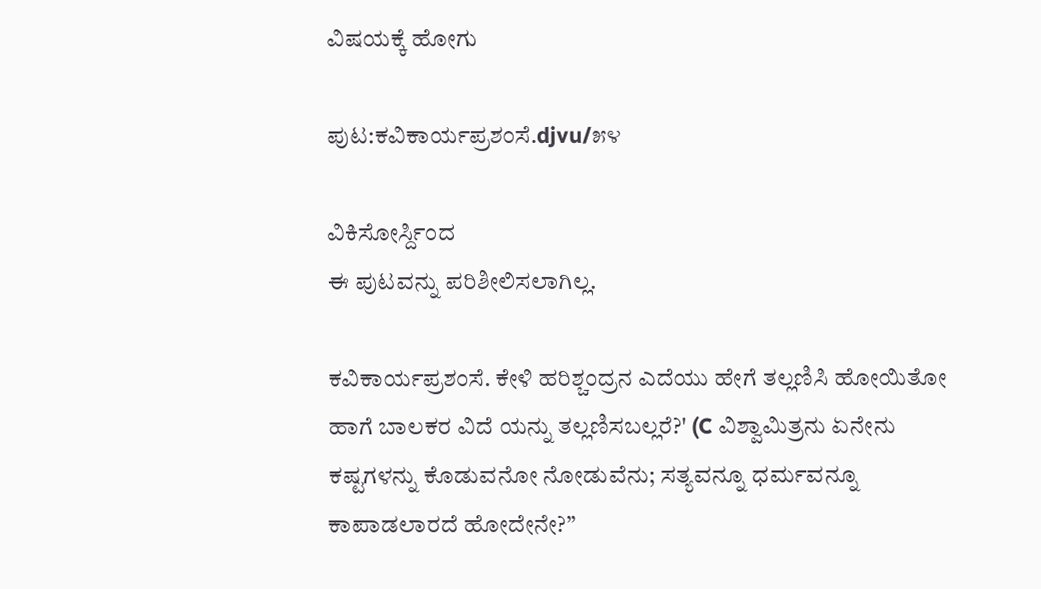ವಿಷಯಕ್ಕೆ ಹೋಗು

ಪುಟ:ಕವಿಕಾರ್ಯಪ್ರಶಂಸೆ.djvu/೫೪

ವಿಕಿಸೋರ್ಸ್ದಿಂದ
ಈ ಪುಟವನ್ನು ಪರಿಶೀಲಿಸಲಾಗಿಲ್ಲ.

ಕವಿಕಾರ್ಯಪ್ರಶಂಸೆ. ಕೇಳಿ ಹರಿಶ್ಚಂದ್ರನ ಎದೆಯು ಹೇಗೆ ತಲ್ಲಣಿಸಿ ಹೋಯಿತೋ ಹಾಗೆ ಬಾಲಕರ ವಿದೆ ಯನ್ನು ತಲ್ಲಣಿಸಬಲ್ಲರೆ?' (C ವಿಶ್ವಾಮಿತ್ರನು ಏನೇನು ಕಷ್ಟಗಳನ್ನು ಕೊಡುವನೋ ನೋಡುವೆನು; ಸತ್ಯವನ್ನೂ ಧರ್ಮವನ್ನೂ ಕಾಪಾಡಲಾರದೆ ಹೋದೇನೇ?”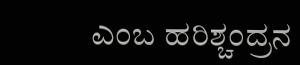ಎಂಬ ಹರಿಶ್ಚಂದ್ರನ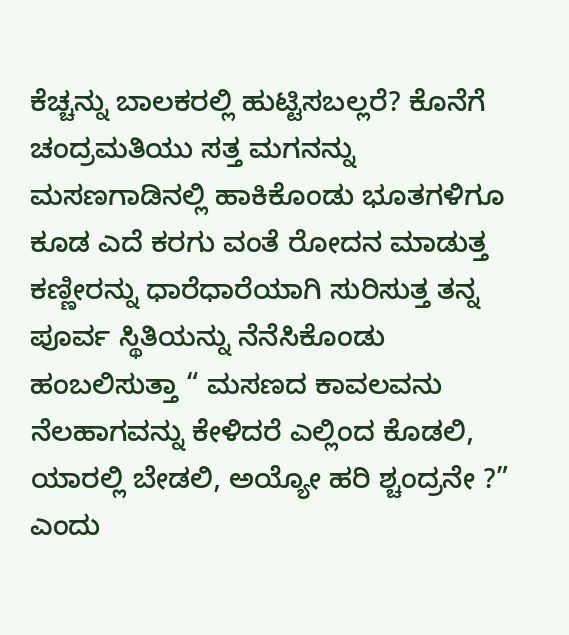ಕೆಚ್ಚನ್ನು ಬಾಲಕರಲ್ಲಿ ಹುಟ್ಟಿಸಬಲ್ಲರೆ? ಕೊನೆಗೆ ಚಂದ್ರಮತಿಯು ಸತ್ತ ಮಗನನ್ನು ಮಸಣಗಾಡಿನಲ್ಲಿ ಹಾಕಿಕೊಂಡು ಭೂತಗಳಿಗೂ ಕೂಡ ಎದೆ ಕರಗು ವಂತೆ ರೋದನ ಮಾಡುತ್ತ ಕಣ್ಣೀರನ್ನು ಧಾರೆಧಾರೆಯಾಗಿ ಸುರಿಸುತ್ತ ತನ್ನ ಪೂರ್ವ ಸ್ಥಿತಿಯನ್ನು ನೆನೆಸಿಕೊಂಡು ಹಂಬಲಿಸುತ್ತಾ “ ಮಸಣದ ಕಾವಲವನು ನೆಲಹಾಗವನ್ನು ಕೇಳಿದರೆ ಎಲ್ಲಿಂದ ಕೊಡಲಿ, ಯಾರಲ್ಲಿ ಬೇಡಲಿ, ಅಯ್ಯೋ ಹರಿ ಶ್ಚಂದ್ರನೇ ?” ಎಂದು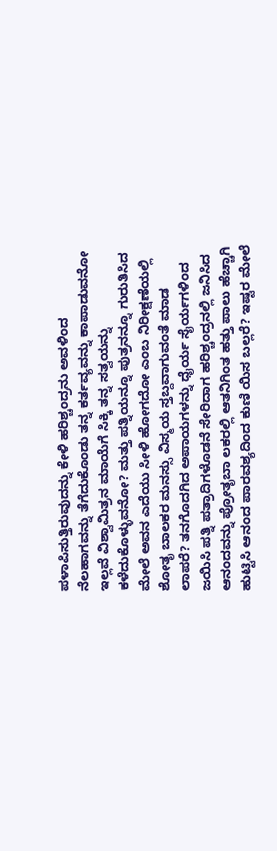ಪಳಾಪಿಸುತ್ತಿರುವುದನ್ನು ಕೇಳಿ ಹರಿಶ್ಚಂದ್ರನು ಅವಳಿಂದ ನೆಲಹಾಗವನ್ನು ತೆಗೆದುಕೊಂಡು ತನ್ನ ಕರ್ತವ್ಯವನ್ನು ಕಾಪಾಡುವನೋ ಇಲ್ಲವೆ ವಿಶ್ವಾಮಿತ್ರನ ಮಾಯೆಗೆ ಸಿಕ್ಕಿ ತನ್ನ ಸತ್ವಯನ್ನು ಕಳೆದುಕೊಳ್ಳುವನೋ? ಮತ್ತು ಪತ್ನಿಯನ್ನೂ ಪುತ್ರನನ್ನೂ ಗುರುತಿಸಿದ ಮೇಲೆ ಅವನ ಎದೆಯು ಸೀಳಿ ಹೋಗದೋ ಎಂಬ ನಿರೀಕ್ಷಣೆಯಲ್ಲಿ ಶೋತೃ ಬಾಲಕರ ಮನಸ್ಸು ವಿಸ್ಮಯ ಸ್ತಬ್ದವಾಗುವಂತೆ ಮಾಡ ಲಾಪರೆ? ತನಗೊದಗಿದ ಅಪಾಯಗಳನ್ನು ಧೈರ್ಯ ಸೈರ್ಯಗಳಿಂದ ಜಯಿಸಿ ಪತ್ನಿ ಪತ್ರಾದಿಗಳೊಡನೆ ಸೇರಿದಾಗ ಹರಿಶ್ಚಂದ್ರನಲ್ಲಿ ಜನಿಸಿದ ಆನಂದವನ್ನು ಪ್ರೋತೃಬಾ ಲಕರಲ್ಲಿ ಆತನಿಗಿಂತ ಹತ್ತು ಪಾಲು ಹೆಚ್ಚಾಗಿ ಹುಟ್ಟಿಸಿ ಆನಂದ ಪಾರವಶ್ಯದಿಂದ ಕುಣಿ ಯಿಸ ಬಲ್ಲರೆ? ಇಷ್ಟರ ಮೇಲೆ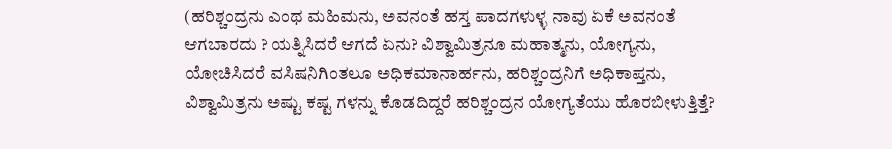(ಹರಿಶ್ಚಂದ್ರನು ಎಂಥ ಮಹಿಮನು, ಅವನಂತೆ ಹಸ್ತ ಪಾದಗಳುಳ್ಳ ನಾವು ಏಕೆ ಅವನಂತೆ ಆಗಬಾರದು ? ಯತ್ನಿಸಿದರೆ ಆಗದೆ ಏನು? ವಿಶ್ವಾಮಿತ್ರನೂ ಮಹಾತ್ಮನು, ಯೋಗ್ಯನು, ಯೋಚಿಸಿದರೆ ವಸಿಷನಿಗಿಂತಲೂ ಅಧಿಕಮಾನಾರ್ಹನು, ಹರಿಶ್ಚಂದ್ರನಿಗೆ ಅಧಿಕಾಪ್ತನು, ವಿಶ್ವಾಮಿತ್ರನು ಅಷ್ಟು ಕಷ್ಟ ಗಳನ್ನು ಕೊಡದಿದ್ದರೆ ಹರಿಶ್ಚಂದ್ರನ ಯೋಗ್ಯತೆಯು ಹೊರಬೀಳುತ್ತಿತ್ತೆ?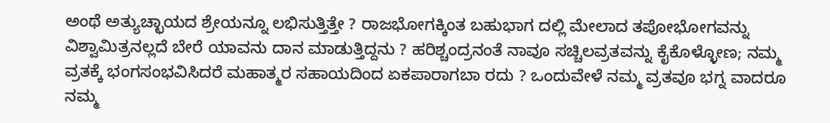ಅಂಥೆ ಅತ್ಯುಚ್ಛಾಯದ ಶ್ರೇಯನ್ನೂ ಲಭಿಸುತ್ತಿತ್ತೇ ? ರಾಜಭೋಗಕ್ಕಿಂತ ಬಹುಭಾಗ ದಲ್ಲಿ ಮೇಲಾದ ತಪೋಭೋಗವನ್ನು ವಿಶ್ವಾಮಿತ್ರನಲ್ಲದೆ ಬೇರೆ ಯಾವನು ದಾನ ಮಾಡುತ್ತಿದ್ದನು ? ಹರಿಶ್ಚಂದ್ರನಂತೆ ನಾವೂ ಸಚ್ಚಿಲವ್ರತವನ್ನು ಕೈಕೊಳ್ಳೋಣ; ನಮ್ಮ ವ್ರತಕ್ಕೆ ಭಂಗಸಂಭವಿಸಿದರೆ ಮಹಾತ್ಮರ ಸಹಾಯದಿಂದ ಏಕಪಾರಾಗಬಾ ರದು ? ಒಂದುವೇಳೆ ನಮ್ಮ ವ್ರತವೂ ಭಗ್ನ ವಾದರೂ ನಮ್ಮ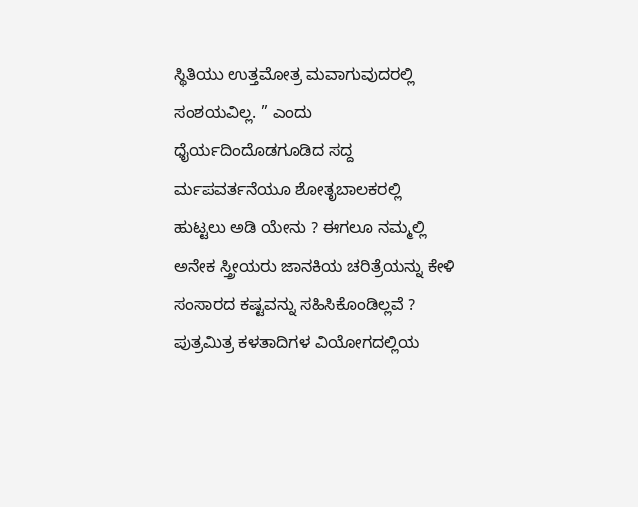ಸ್ಥಿತಿಯು ಉತ್ತಮೋತ್ರ ಮವಾಗುವುದರಲ್ಲಿ ಸಂಶಯವಿಲ್ಲ. ” ಎಂದು ಧೈರ್ಯದಿಂದೊಡಗೂಡಿದ ಸದ್ದ ರ್ಮಪವರ್ತನೆಯೂ ಶೋತೃಬಾಲಕರಲ್ಲಿ ಹುಟ್ಟಲು ಅಡಿ ಯೇನು ? ಈಗಲೂ ನಮ್ಮಲ್ಲಿ ಅನೇಕ ಸ್ತ್ರೀಯರು ಜಾನಕಿಯ ಚರಿತ್ರೆಯನ್ನು ಕೇಳಿ ಸಂಸಾರದ ಕಷ್ಟವನ್ನು ಸಹಿಸಿಕೊಂಡಿಲ್ಲವೆ ? ಪುತ್ರಮಿತ್ರ ಕಳತಾದಿಗಳ ವಿಯೋಗದಲ್ಲಿಯ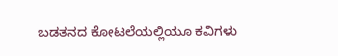ಬಡತನದ ಕೋಟಲೆಯಲ್ಲಿಯೂ ಕವಿಗಳು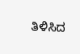ತಿಳಿಸಿದ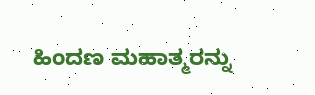ಹಿಂದಣ ಮಹಾತ್ಮರನ್ನು